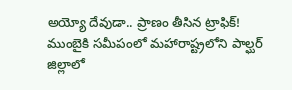అయ్యో దేవుడా.. ప్రాణం తీసిన ట్రాఫిక్!
ముంబైకి సమీపంలో మహారాష్ట్రలోని పాల్ఘర్ జిల్లాలో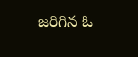జరిగిన ఓ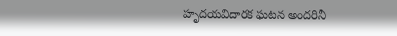హృదయవిదారక ఘటన అందరినీ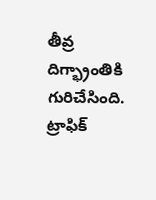తీవ్ర దిగ్భ్రాంతికి గురిచేసింది. ట్రాఫిక్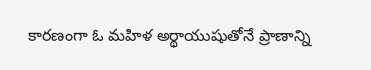కారణంగా ఓ మహిళ అర్థాయుషుతోనే ప్రాణాన్ని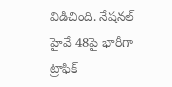విడిచింది. నేషనల్ హైవే 48పై భారీగా ట్రాఫిక్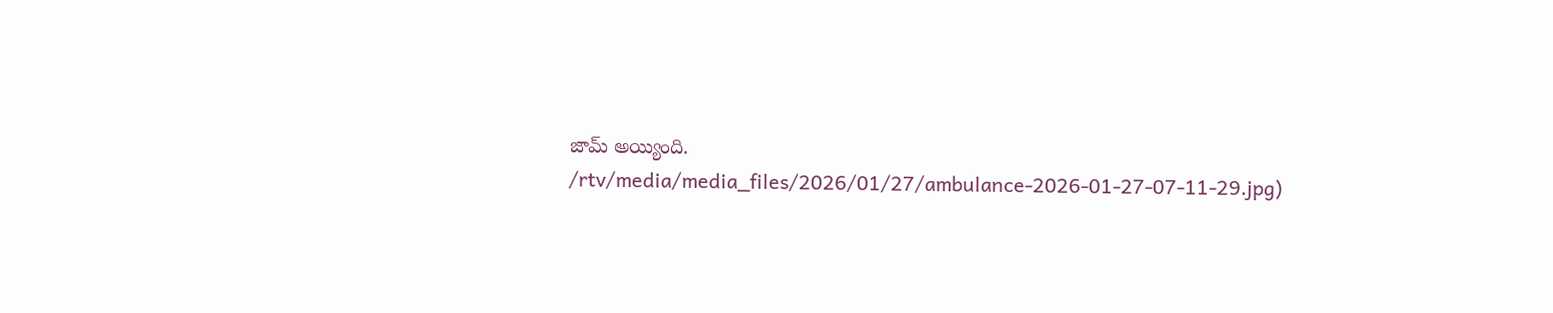జామ్ అయ్యింది.
/rtv/media/media_files/2026/01/27/ambulance-2026-01-27-07-11-29.jpg)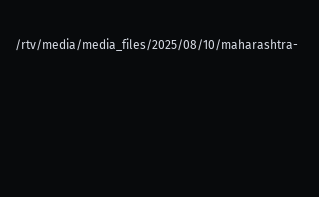/rtv/media/media_files/2025/08/10/maharashtra-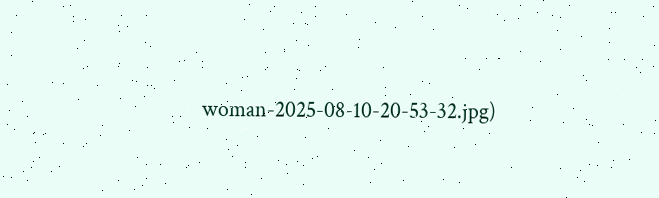woman-2025-08-10-20-53-32.jpg)